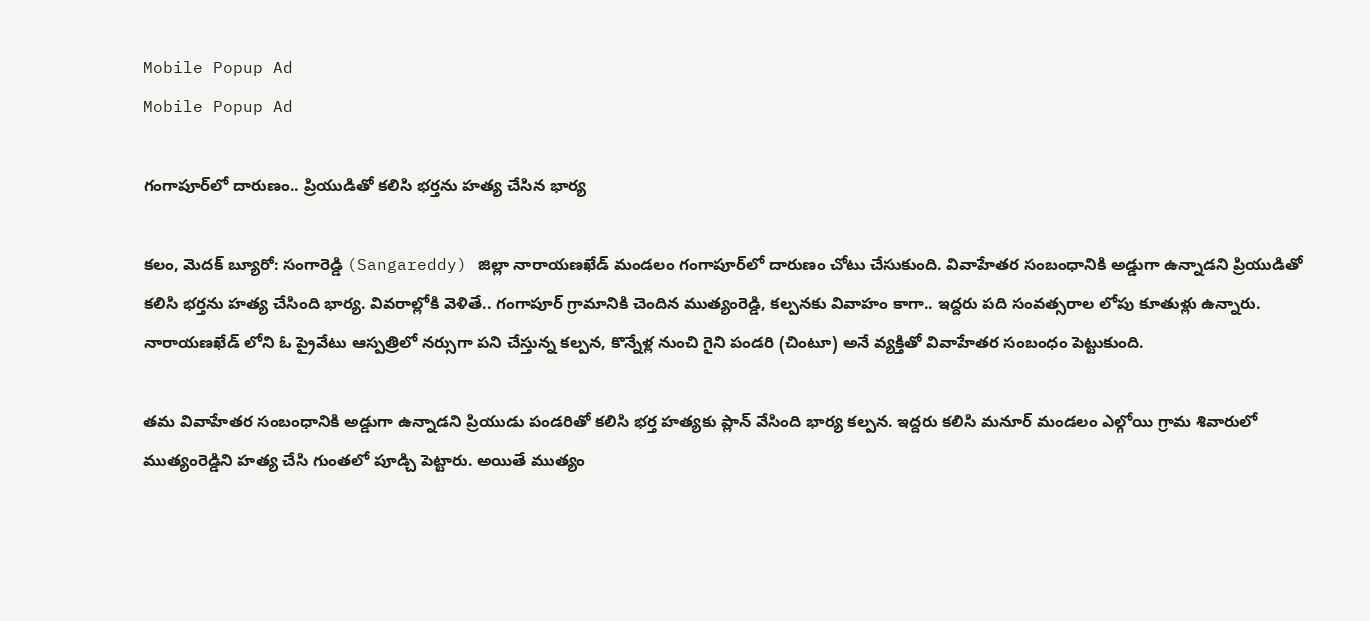Mobile Popup Ad
Mobile Popup Ad

గంగాపూర్‌లో దారుణం.. ప్రియుడితో కలిసి భర్తను హత్య చేసిన భార్య

కలం, మెదక్ బ్యూరో: సంగారెడ్డి (Sangareddy) జిల్లా నారాయణఖేడ్ మండలం గంగాపూర్‌లో దారుణం చోటు చేసుకుంది. వివాహేతర సంబంధానికి అడ్డుగా ఉన్నాడని ప్రియుడితో కలిసి భర్తను హత్య చేసింది భార్య. వివరాల్లోకి వెళితే.. గంగాపూర్ గ్రామానికి చెందిన ముత్యంరెడ్డి, కల్పనకు వివాహం కాగా.. ఇద్దరు పది సంవత్సరాల లోపు కూతుళ్లు ఉన్నారు. నారాయణఖేడ్ లోని ఓ ప్రైవేటు ఆస్పత్రిలో నర్సుగా పని చేస్తున్న కల్పన, కొన్నేళ్ల నుంచి గైని పండరి (చింటూ) అనే వ్యక్తితో వివాహేతర సంబంధం పెట్టుకుంది.

తమ వివాహేతర సంబంధానికి అడ్డుగా ఉన్నాడని ప్రియుడు పండరితో కలిసి భర్త హత్యకు ప్లాన్ వేసింది భార్య కల్పన. ఇద్దరు కలిసి మనూర్ మండలం ఎల్గోయి గ్రామ శివారులో ముత్యంరెడ్డిని హత్య చేసి గుంతలో పూడ్చి పెట్టారు. అయితే ముత్యం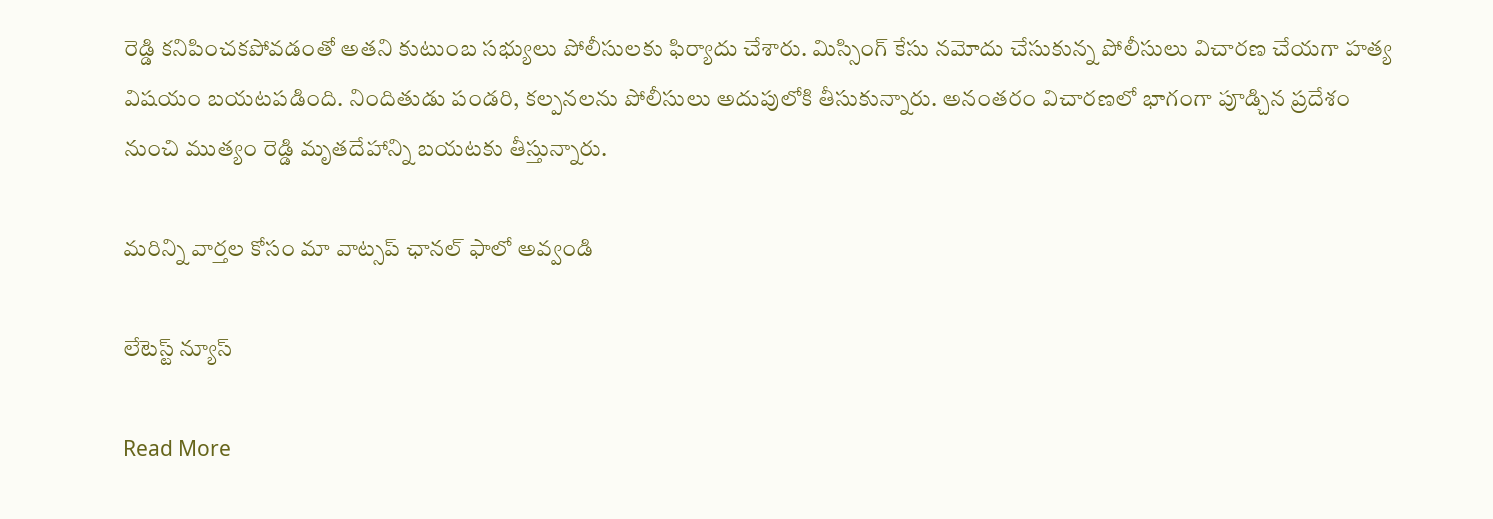రెడ్డి కనిపించకపోవడంతో అతని కుటుంబ సభ్యులు పోలీసులకు ఫిర్యాదు చేశారు. మిస్సింగ్ కేసు నమోదు చేసుకున్న పోలీసులు విచారణ చేయగా హత్య విషయం బయటపడింది. నిందితుడు పండరి, కల్పనలను పోలీసులు అదుపులోకి తీసుకున్నారు. అనంతరం విచారణలో భాగంగా పూడ్చిన ప్రదేశం నుంచి ముత్యం రెడ్డి మృతదేహాన్ని బయటకు తీస్తున్నారు.

మ‌రిన్ని వార్త‌ల కోసం మా వాట్స‌ప్ ఛాన‌ల్ ఫాలో అవ్వండి

లేటెస్ట్ న్యూస్‌

Read More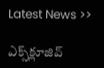Latest News >>

ఎక్స్‌క్లూజివ్‌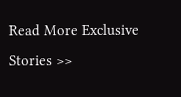Read More Exclusive Stories >>